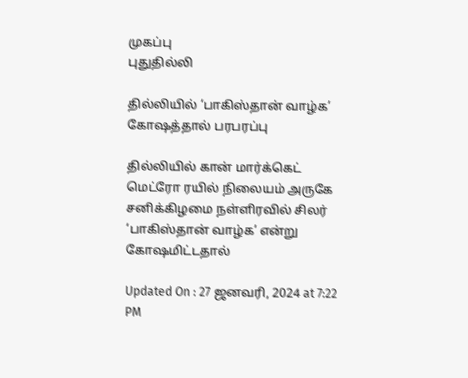முகப்பு
புதுதில்லி

தில்லியில் ‘பாகிஸ்தான் வாழ்க’ கோஷத்தால் பரபரப்பு

தில்லியில் கான் மார்க்கெட் மெட்ரோ ரயில் நிலையம் அருகே சனிக்கிழமை நள்ளிரவில் சிலர் ‘பாகிஸ்தான் வாழ்க’ என்று கோஷமிட்டதால்

Updated On : 27 ஜனவரி, 2024 at 7:22 PM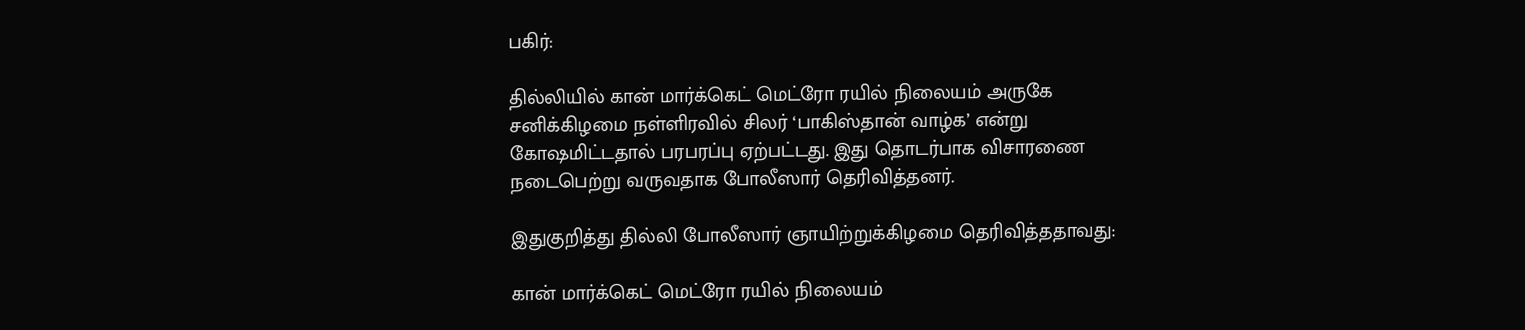பகிர்:

தில்லியில் கான் மார்க்கெட் மெட்ரோ ரயில் நிலையம் அருகே சனிக்கிழமை நள்ளிரவில் சிலர் ‘பாகிஸ்தான் வாழ்க’ என்று கோஷமிட்டதால் பரபரப்பு ஏற்பட்டது. இது தொடர்பாக விசாரணை நடைபெற்று வருவதாக போலீஸார் தெரிவித்தனர்.

இதுகுறித்து தில்லி போலீஸார் ஞாயிற்றுக்கிழமை தெரிவித்ததாவது:

கான் மார்க்கெட் மெட்ரோ ரயில் நிலையம்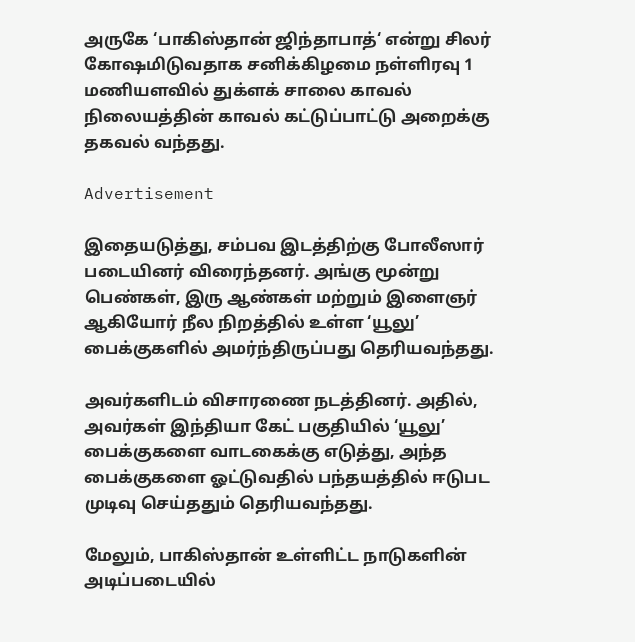அருகே ‘பாகிஸ்தான் ஜிந்தாபாத்‘ என்று சிலர் கோஷமிடுவதாக சனிக்கிழமை நள்ளிரவு 1 மணியளவில் துக்ளக் சாலை காவல் நிலையத்தின் காவல் கட்டுப்பாட்டு அறைக்கு தகவல் வந்தது.

Advertisement

இதையடுத்து, சம்பவ இடத்திற்கு போலீஸார் படையினர் விரைந்தனர். அங்கு மூன்று பெண்கள், இரு ஆண்கள் மற்றும் இளைஞர் ஆகியோர் நீல நிறத்தில் உள்ள ‘யூலு’ பைக்குகளில் அமர்ந்திருப்பது தெரியவந்தது.

அவர்களிடம் விசாரணை நடத்தினர். அதில், அவர்கள் இந்தியா கேட் பகுதியில் ‘யூலு’ பைக்குகளை வாடகைக்கு எடுத்து, அந்த பைக்குகளை ஓட்டுவதில் பந்தயத்தில் ஈடுபட முடிவு செய்ததும் தெரியவந்தது.

மேலும், பாகிஸ்தான் உள்ளிட்ட நாடுகளின் அடிப்படையில்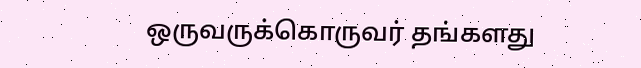ஒருவருக்கொருவர் தங்களது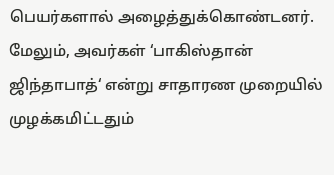பெயர்களால் அழைத்துக்கொண்டனர். மேலும், அவர்கள் ‘பாகிஸ்தான் ஜிந்தாபாத்‘ என்று சாதாரண முறையில் முழக்கமிட்டதும்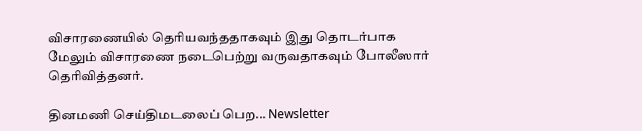விசாரணையில் தெரியவந்ததாகவும் இது தொடர்பாக மேலும் விசாரணை நடைபெற்று வருவதாகவும் போலீஸார் தெரிவித்தனர்.

தினமணி செய்திமடலைப் பெற... Newsletter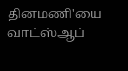தினமணி'யை வாட்ஸ்ஆப்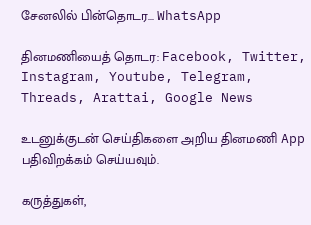சேனலில் பின்தொடர... WhatsApp

தினமணியைத் தொடர: Facebook, Twitter, Instagram, Youtube, Telegram, Threads, Arattai, Google News

உடனுக்குடன் செய்திகளை அறிய தினமணி App பதிவிறக்கம் செய்யவும்.

கருத்துகள்,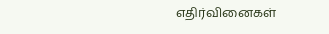எதிர்வினைகள்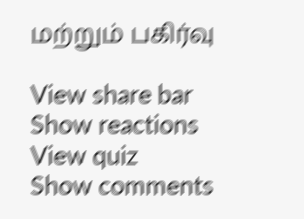மற்றும் பகிர்வு

View share bar
Show reactions
View quiz
Show comments